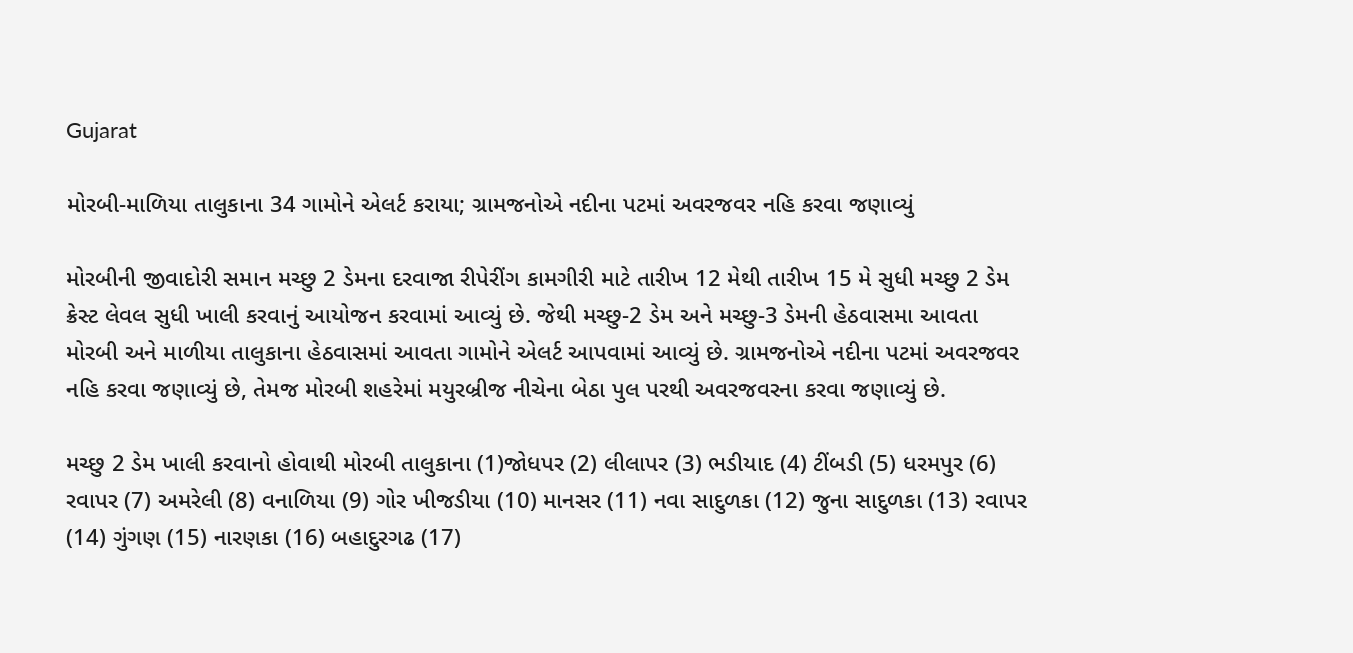Gujarat

મોરબી-માળિયા તાલુકાના 34 ગામોને એલર્ટ કરાયા; ગ્રામજનોએ નદીના પટમાં અવરજવર નહિ કરવા જણાવ્યું

મોરબીની જીવાદોરી સમાન મચ્છુ 2 ડેમના દરવાજા રીપેરીંગ કામગીરી માટે તારીખ 12 મેથી તારીખ 15 મે સુધી મચ્છુ 2 ડેમ ક્રેસ્ટ લેવલ સુધી ખાલી કરવાનું આયોજન કરવામાં આવ્યું છે. જેથી મચ્છુ-2 ડેમ અને મચ્છુ-3 ડેમની હેઠવાસમા આવતા મોરબી અને માળીયા તાલુકાના હેઠવાસમાં આવતા ગામોને એલર્ટ આપવામાં આવ્યું છે. ગ્રામજનોએ નદીના પટમાં અવરજવર નહિ કરવા જણાવ્યું છે, તેમજ મોરબી શહરેમાં મયુરબ્રીજ નીચેના બેઠા પુલ પરથી અવરજવરના કરવા જણાવ્યું છે.

મચ્છુ 2 ડેમ ખાલી કરવાનો હોવાથી મોરબી તાલુકાના (1)જોધપર (2) લીલાપર (3) ભડીયાદ (4) ટીંબડી (5) ધરમપુર (6) રવાપર (7) અમરેલી (8) વનાળિયા (9) ગોર ખીજડીયા (10) માનસર (11) નવા સાદુળકા (12) જુના સાદુળકા (13) રવાપર (14) ગુંગણ (15) નારણકા (16) બહાદુરગઢ (17)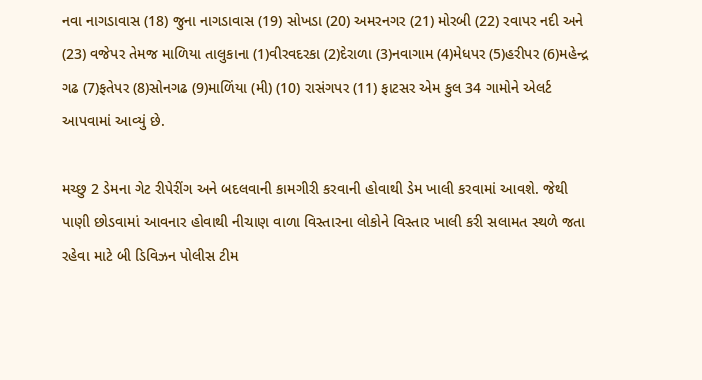નવા નાગડાવાસ (18) જુના નાગડાવાસ (19) સોખડા (20) અમરનગર (21) મોરબી (22) રવાપર નદી અને (23) વજેપર તેમજ માળિયા તાલુકાના (1)વીરવદરકા (2)દેરાળા (3)નવાગામ (4)મેધપર (5)હરીપર (6)મહેન્દ્ર ગઢ (7)ફતેપર (8)સોનગઢ (9)માળિંયા (મી) (10) રાસંગપર (11) ફાટસર એમ કુલ 34 ગામોને એલર્ટ આપવામાં આવ્યું છે.

મચ્છુ 2 ડેમના ગેટ રીપેરીંગ અને બદલવાની કામગીરી કરવાની હોવાથી ડેમ ખાલી કરવામાં આવશે. જેથી પાણી છોડવામાં આવનાર હોવાથી નીચાણ વાળા વિસ્તારના લોકોને વિસ્તાર ખાલી કરી સલામત સ્થળે જતા રહેવા માટે બી ડિવિઝન પોલીસ ટીમ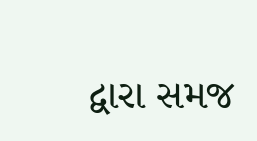દ્વારા સમજ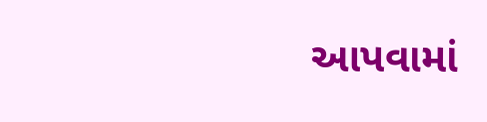આપવામાં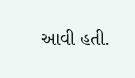આવી હતી.